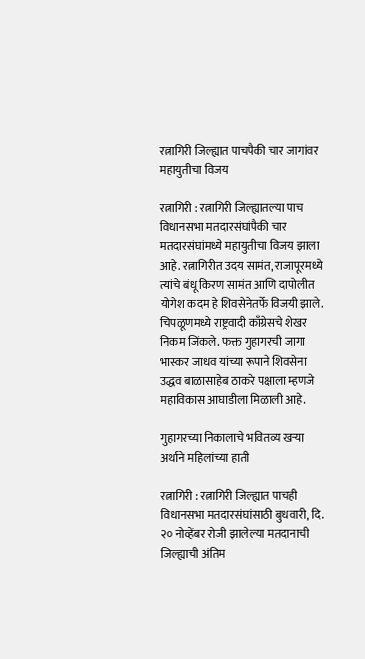रत्नागिरी जिल्ह्यात पाचपैकी चार जागांवर महायुतीचा विजय

रत्नागिरी : रत्नागिरी जिल्ह्यातल्या पाच विधानसभा मतदारसंघांपैकी चार मतदारसंघांमध्ये महायुतीचा विजय झाला आहे. रत्नागिरीत उदय सामंत, राजापूरमध्ये त्यांचे बंधू किरण सामंत आणि दापोलीत योगेश कदम हे शिवसेनेतर्फे विजयी झाले. चिपळूणमध्ये राष्ट्रवादी काँग्रेसचे शेखर निकम जिंकले. फक्त गुहागरची जागा भास्कर जाधव यांच्या रूपाने शिवसेना उद्धव बाळासाहेब ठाकरे पक्षाला म्हणजे महाविकास आघाडीला मिळाली आहे.

गुहागरच्या निकालाचे भवितव्य खऱ्या अर्थाने महिलांच्या हाती

रत्नागिरी : रत्नागिरी जिल्ह्यात पाचही विधानसभा मतदारसंघांसाठी बुधवारी, दि. २० नोव्हेंबर रोजी झालेल्या मतदानाची जिल्ह्याची अंतिम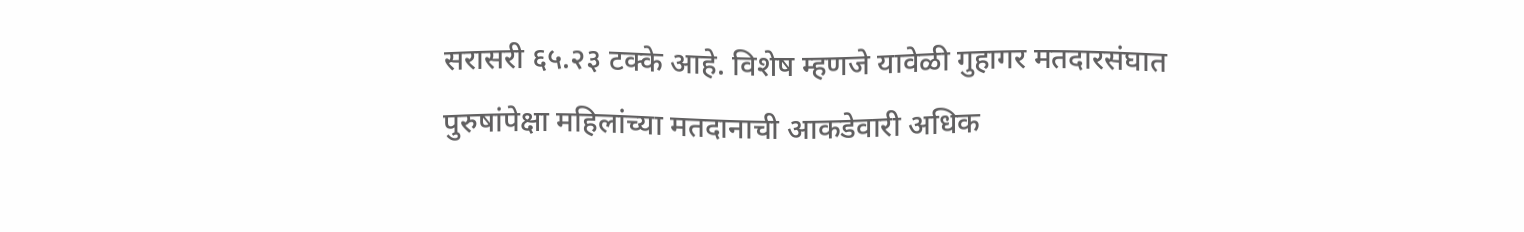सरासरी ६५.२३ टक्के आहे. विशेष म्हणजे यावेळी गुहागर मतदारसंघात पुरुषांपेक्षा महिलांच्या मतदानाची आकडेवारी अधिक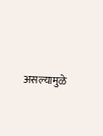असल्यामुळे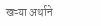खऱ्या अर्थाने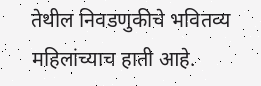तेथील निवडणुकीचे भवितव्य महिलांच्याच हाती आहे.